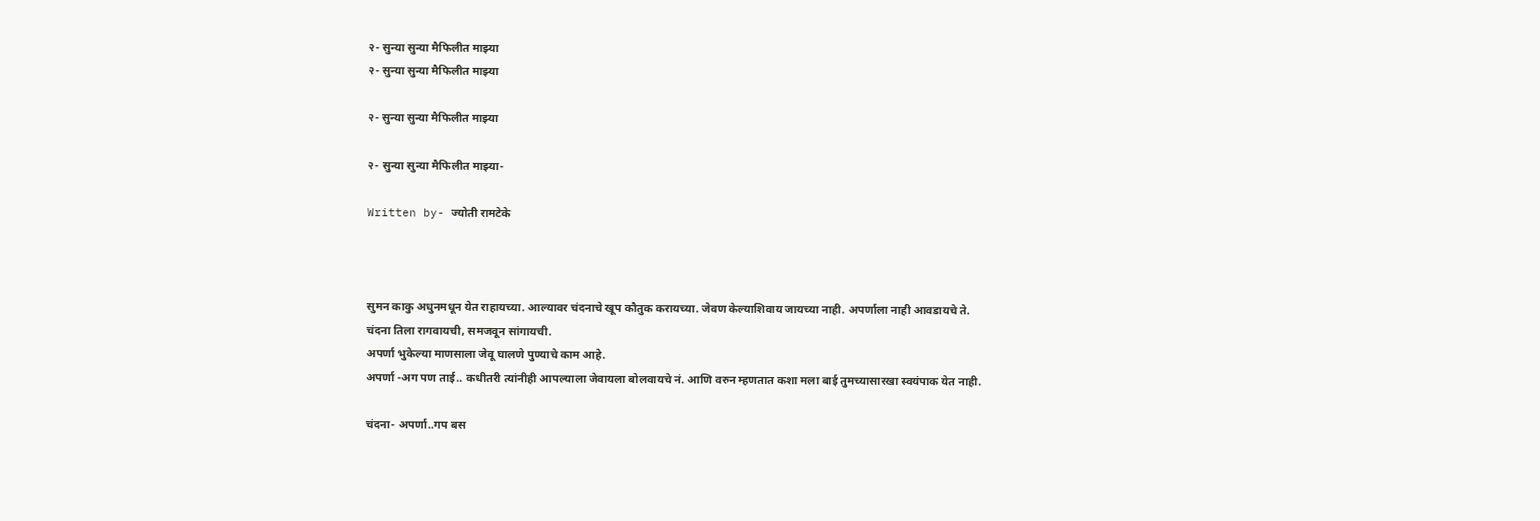२- सुन्या सुन्या मैफिलीत माझ्या
२- सुन्या सुन्या मैफिलीत माझ्या

२- सुन्या सुन्या मैफिलीत माझ्या

२- सुन्या सुन्या मैफिलीत माझ्या-

Written by- ज्योती रामटेके



सुमन काकु अधुनमधून येत राहायच्या. आल्यावर चंदनाचे खूप कौतुक करायच्या. जेवण केल्याशिवाय जायच्या नाही. अपर्णाला नाही आवडायचे ते.
चंदना तिला रागवायची, समजवून सांगायची.
अपर्णा भुकेल्या माणसाला जेवू घालणे पुण्याचे काम आहे.
अपर्णा -अग पण ताई.. कधीतरी त्यांनीही आपल्याला जेवायला बोलवायचे नं. आणि वरुन म्हणतात कशा मला बाई तुमच्यासारखा स्वयंपाक येत नाही.

चंदना- अपर्णा..गप बस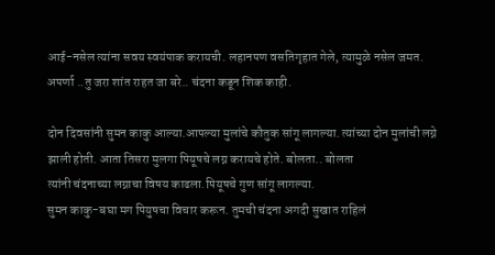आई-नसेल त्यांना सवय स्वयंपाक करायची. लहानपण वसतिगृहात गेले, त्यामुळे नसेल जमत.
अपर्णा ..तु जरा शांत राहत जा बरे.. चंदना कडून शिक काही.

दोन दिवसांनी सुमन काकु आल्या.आपल्या मुलांचे कौतुक सांगू लागल्या. त्यांच्या दोन मुलांची लग्ने झाली होती. आता तिसरा मुलगा पियूषचे लग्न करायचे होते. बोलता.. बोलता
त्यांनी चंदनाच्या लग्नाचा विषय काढला.पियूषचे गुण सांगू लागल्या.
सुमन काकु-बघा मग पियुषचा विचार करून. तुमची चंदना अगदी सुखात राहिलं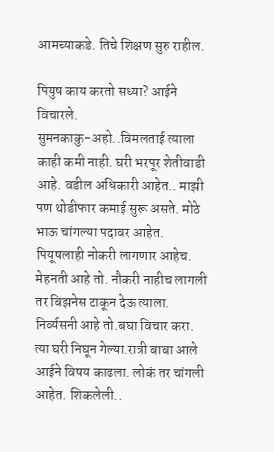आमच्याकडे. तिचे शिक्षण सुरु राहील.

पियुष काय करतो सध्या? आईने विचारले.
सुमनकाकु-अहो..विमलताई त्याला काही कमी नाही. घरी भरपूर शेतीवाडी आहे. वडील अधिकारी आहेत.. माझी पण थोडीफार कमाई सुरू असते. मोठे भाऊ चांगल्या पदावर आहेत. पियूषलाही नोकरी लागणार आहेच. मेहनती आहे तो. नौकरी नाहीच लागली तर बिझनेस टाकून देऊ त्याला.
निर्व्यसनी आहे तो.बघा विचार करा.
त्या घरी निघून गेल्या.रात्री बाबा आले आईने विषय काढला. लोकं तर चांगली आहेत. शिकलेली..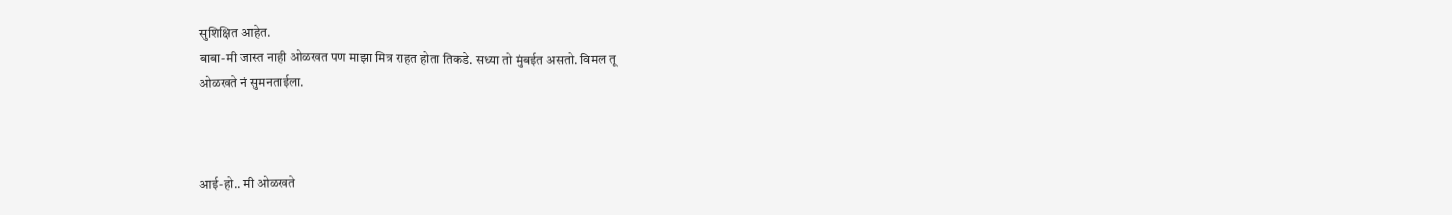सुशिक्षित आहेत.
बाबा-मी जास्त नाही ओळखत पण माझा मित्र राहत होता तिकडे. सध्या तो मुंबईत असतो. विमल तू
ओळखते नं सुमनताईला.



आई-हो.. मी ओळखते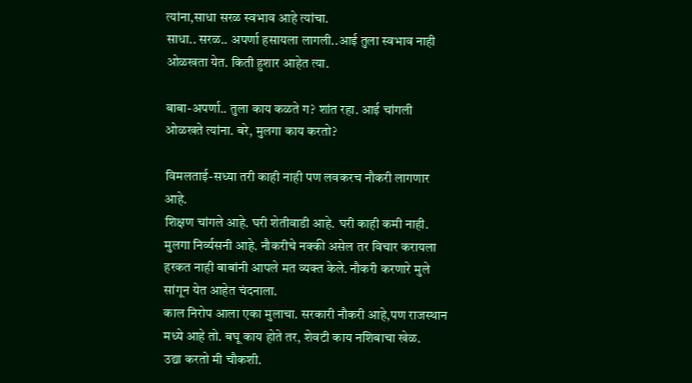त्यांना,साधा सरळ स्वभाव आहे त्यांचा.
साधा.. सरळ.. अपर्णा हसायला लागली..आई तुला स्वभाव नाही ओळखता येत. किती हुशार आहेत त्या.

बाबा-अपर्णा.. तुला काय कळते ग? शांत रहा. आई चांगली ओळखते त्यांना. बरे, मुलगा काय करतो?

विमलताई-सध्या तरी काही नाही पण लवकरच नौकरी लागणार आहे.
शिक्षण चांगले आहे. घरी शेतीवाडी आहे. घरी काही कमी नाही. मुलगा निर्व्यसनी आहे. नौकरीचे नक्की असेल तर विचार करायला हरकत नाही बाबांनी आपले मत व्यक्त केले. नौकरी करणारे मुले सांगून येत आहेत चंदनाला.
काल निरोप आला एका मुलाचा. सरकारी नौकरी आहे,पण राजस्थान मध्ये आहे तो. बघू काय होते तर, शेवटी काय नशिबाचा खेळ.
उद्या करतो मी चौकशी.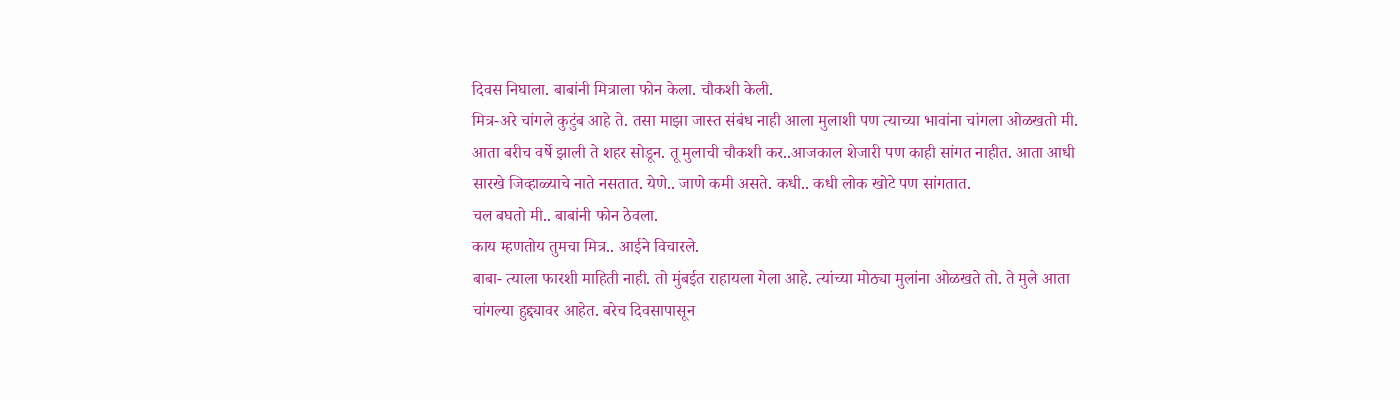दिवस निघाला. बाबांनी मित्राला फोन केला. चौकशी केली.
मित्र-अरे चांगले कुटुंब आहे ते. तसा माझा जास्त संबंध नाही आला मुलाशी पण त्याच्या भावांना चांगला ओळखतो मी.
आता बरीच वर्षे झाली ते शहर सोडून. तू मुलाची चौकशी कर..आजकाल शेजारी पण काही सांगत नाहीत. आता आधी सारखे जिव्हाळ्याचे नाते नसतात. येणे.. जाणे कमी असते. कधी.. कधी लोक खोटे पण सांगतात.
चल बघतो मी.. बाबांनी फोन ठेवला.
काय म्हणतोय तुमचा मित्र.. आईने विचारले.
बाबा- त्याला फारशी माहिती नाही. तो मुंबईत राहायला गेला आहे. त्यांच्या मोठ्या मुलांना ओळखते तो. ते मुले आता चांगल्या हुद्द्यावर आहेत. बरेच दिवसापासून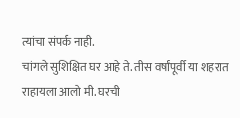त्यांचा संपर्क नाही.
चांगले सुशिक्षित घर आहे ते. तीस वर्षांपूर्वी या शहरात राहायला आलो मी. घरची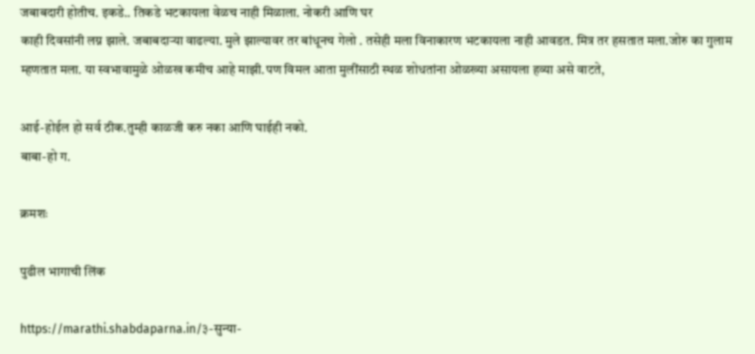जबाबदारी होतीच. इकडे.. तिकडे भटकायला वेळच नाही मिळाला. नोकरी आणि घर
काही दिवसांनी लग्न झाले. जबाबदाऱ्या वाढल्या. मुले झाल्यावर तर बांधूनच गेलो . तसेही मला विनाकारण भटकायला नाही आवडत. मित्र तर हसतात मला.जोरु का गुलाम म्हणतात मला. या स्वभावामुळे ओळख कमीच आहे माझी.पण विमल आता मुलींसाठी स्थळ शोधतांना ओळख्या असायला हव्या असे वाटते,

आई-होईल हो सर्व ठीक.तुम्ही काळजी करु नका आणि घाईही नको.
बाबा-हो ग.

क्रमशः

पुढील भागाची लिंक

https://marathi.shabdaparna.in/३-सुन्या-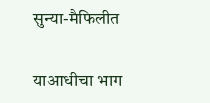सुन्या-मैफिलीत

याआधीचा भाग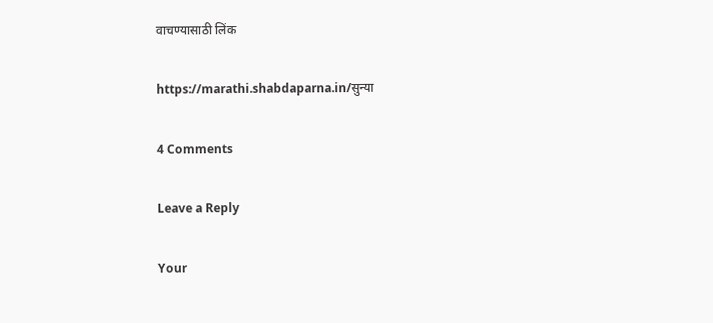वाचण्यासाठी लिंक

https://marathi.shabdaparna.in/सुन्या

4 Comments

Leave a Reply

Your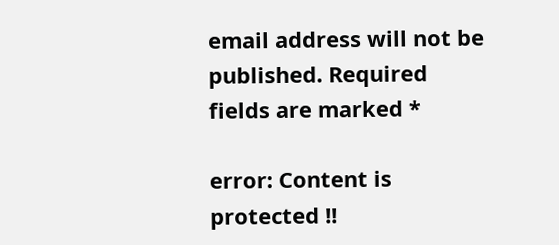email address will not be published. Required fields are marked *

error: Content is protected !!